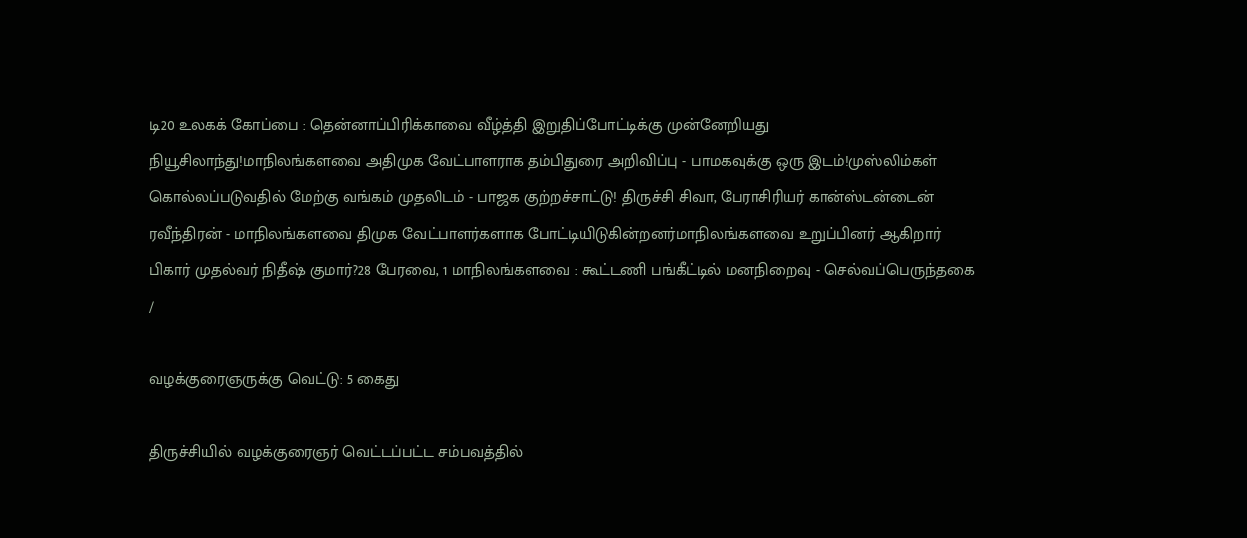டி20 உலகக் கோப்பை : தென்னாப்பிரிக்காவை வீழ்த்தி இறுதிப்போட்டிக்கு முன்னேறியது நியூசிலாந்து!மாநிலங்களவை அதிமுக வேட்பாளராக தம்பிதுரை அறிவிப்பு - பாமகவுக்கு ஒரு இடம்!முஸ்லிம்கள் கொல்லப்படுவதில் மேற்கு வங்கம் முதலிடம் - பாஜக குற்றச்சாட்டு! திருச்சி சிவா, பேராசிரியர் கான்ஸ்டன்டைன் ரவீந்திரன் - மாநிலங்களவை திமுக வேட்பாளர்களாக போட்டியிடுகின்றனர்மாநிலங்களவை உறுப்பினர் ஆகிறார் பிகார் முதல்வர் நிதீஷ் குமார்?28 பேரவை, 1 மாநிலங்களவை : கூட்டணி பங்கீட்டில் மனநிறைவு - செல்வப்பெருந்தகை
/

வழக்குரைஞருக்கு வெட்டு: 5 கைது

திருச்சியில் வழக்குரைஞர் வெட்டப்பட்ட சம்பவத்தில்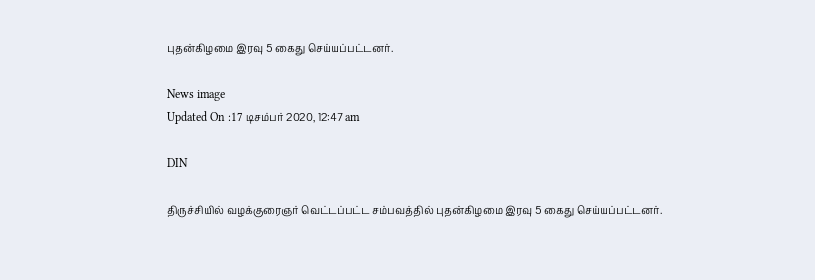புதன்கிழமை இரவு 5 கைது செய்யப்பட்டனர்.

News image
Updated On :17 டிசம்பர் 2020, 12:47 am

DIN

திருச்சியில் வழக்குரைஞர் வெட்டப்பட்ட சம்பவத்தில் புதன்கிழமை இரவு 5 கைது செய்யப்பட்டனர்.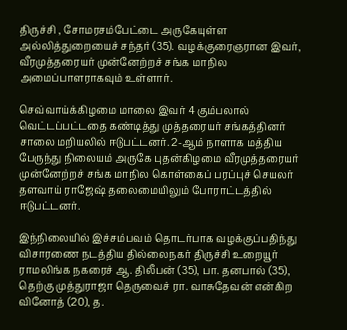திருச்சி , சோமரசம்பேட்டை அருகேயுள்ள அல்லித்துறையைச் சந்தர் (35). வழக்குரைஞரான இவர், வீரமுத்தரையர் முன்னேற்றச் சங்க மாநில அமைப்பாளராகவும் உள்ளார்.

செவ்வாய்க்கிழமை மாலை இவர் 4 கும்பலால் வெட்டப்பட்டதை கண்டித்து முத்தரையர் சங்கத்தினர் சாலை மறியலில் ஈடுபட்டனர். 2-ஆம் நாளாக மத்திய பேருந்து நிலையம் அருகே புதன்கிழமை வீரமுத்தரையர் முன்னேற்றச் சங்க மாநில கொள்கைப் பரப்புச் செயலர் தளவாய் ராஜேஷ் தலைமையிலும் போராட்டத்தில் ஈடுபட்டனர்.

இந்நிலையில் இச்சம்பவம் தொடர்பாக வழக்குப்பதிந்து விசாரணை நடத்திய தில்லைநகர் திருச்சி உறையூர் ராமலிங்க நகரைச் ஆ. திலீபன் (35), பா. தனபால் (35), தெற்கு முத்துராஜா தெருவைச் ரா. வாசுதேவன் என்கிற வினோத் (20), த.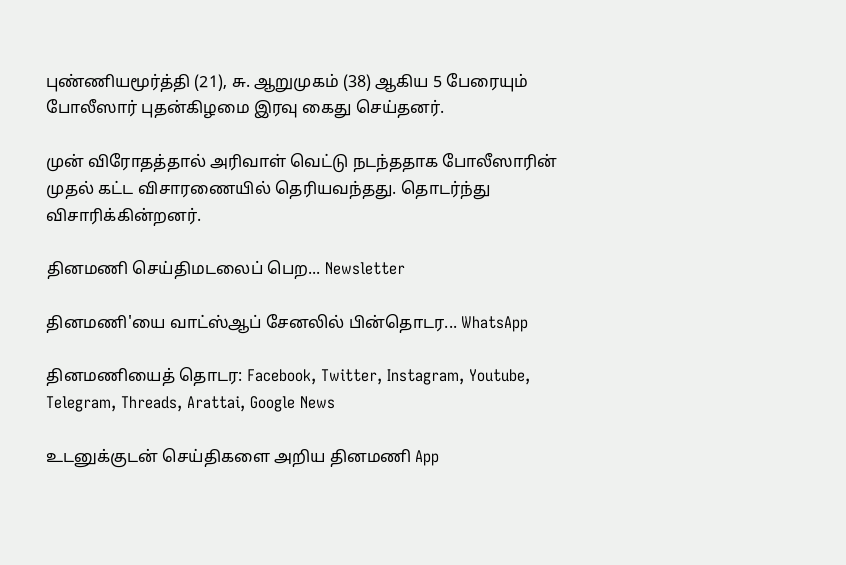புண்ணியமூர்த்தி (21), சு. ஆறுமுகம் (38) ஆகிய 5 பேரையும் போலீஸார் புதன்கிழமை இரவு கைது செய்தனர்.

முன் விரோதத்தால் அரிவாள் வெட்டு நடந்ததாக போலீஸாரின் முதல் கட்ட விசாரணையில் தெரியவந்தது. தொடர்ந்து விசாரிக்கின்றனர்.

தினமணி செய்திமடலைப் பெற... Newsletter

தினமணி'யை வாட்ஸ்ஆப் சேனலில் பின்தொடர... WhatsApp

தினமணியைத் தொடர: Facebook, Twitter, Instagram, Youtube, Telegram, Threads, Arattai, Google News

உடனுக்குடன் செய்திகளை அறிய தினமணி App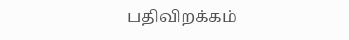பதிவிறக்கம்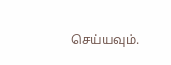செய்யவும்.